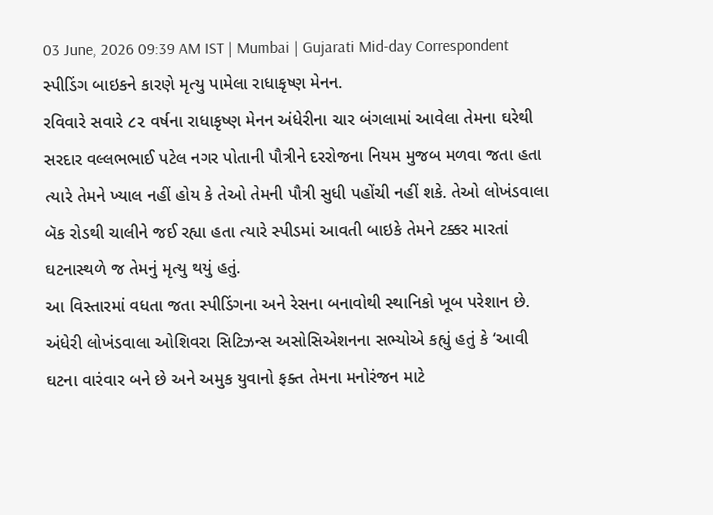03 June, 2026 09:39 AM IST | Mumbai | Gujarati Mid-day Correspondent
સ્પીડિંગ બાઇકને કારણે મૃત્યુ પામેલા રાધાકૃષ્ણ મેનન.
રવિવારે સવારે ૮૨ વર્ષના રાધાકૃષ્ણ મેનન અંધેરીના ચાર બંગલામાં આવેલા તેમના ઘરેથી સરદાર વલ્લભભાઈ પટેલ નગર પોતાની પૌત્રીને દરરોજના નિયમ મુજબ મળવા જતા હતા ત્યારે તેમને ખ્યાલ નહીં હોય કે તેઓ તેમની પૌત્રી સુધી પહોંચી નહીં શકે. તેઓ લોખંડવાલા બૅક રોડથી ચાલીને જઈ રહ્યા હતા ત્યારે સ્પીડમાં આવતી બાઇકે તેમને ટક્કર મારતાં ઘટનાસ્થળે જ તેમનું મૃત્યુ થયું હતું.
આ વિસ્તારમાં વધતા જતા સ્પીડિંગના અને રેસના બનાવોથી સ્થાનિકો ખૂબ પરેશાન છે. અંધેરી લોખંડવાલા ઓશિવરા સિટિઝન્સ અસોસિએશનના સભ્યોએ કહ્યું હતું કે ‘આવી ઘટના વારંવાર બને છે અને અમુક યુવાનો ફક્ત તેમના મનોરંજન માટે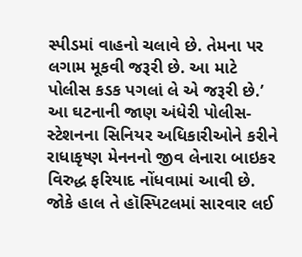સ્પીડમાં વાહનો ચલાવે છે. તેમના પર લગામ મૂકવી જરૂરી છે. આ માટે પોલીસ કડક પગલાં લે એ જરૂરી છે.’
આ ઘટનાની જાણ અંધેરી પોલીસ-સ્ટેશનના સિનિયર અધિકારીઓને કરીને રાધાકૃષ્ણ મેનનનો જીવ લેનારા બાઇકર વિરુદ્ધ ફરિયાદ નોંધવામાં આવી છે. જોકે હાલ તે હૉસ્પિટલમાં સારવાર લઈ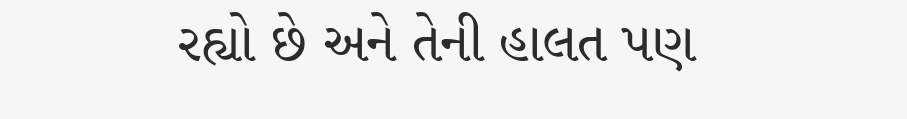રહ્યો છે અને તેની હાલત પણ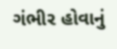ગંભીર હોવાનું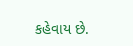કહેવાય છે.